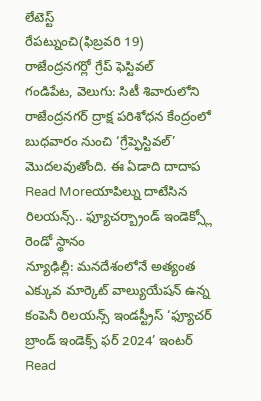లేటెస్ట్
రేపట్నుంచి(ఫిబ్రవరి 19) రాజేంద్రనగర్లో గ్రేప్ ఫెస్టివల్
గండిపేట, వెలుగు: సిటీ శివారులోని రాజేంద్రనగర్ ద్రాక్ష పరిశోధన కేంద్రంలో బుధవారం నుంచి ‘గ్రేప్ఫెస్టివల్’ మొదలవుతోంది. ఈ ఏడాది దాదాప
Read Moreయాపిల్ను దాటేసిన రిలయన్స్.. ఫ్యూచర్బ్రాండ్ ఇండెక్స్లో రెండో స్థానం
న్యూఢిల్లీ: మనదేశంలోనే అత్యంత ఎక్కువ మార్కెట్ వాల్యుయేషన్ ఉన్న కంపెనీ రిలయన్స్ ఇండస్ట్రీస్ ‘ఫ్యూచర్ బ్రాండ్ ఇండెక్స్ ఫర్ 2024’ ఇంటర్
Read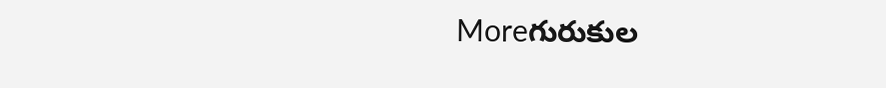Moreగురుకుల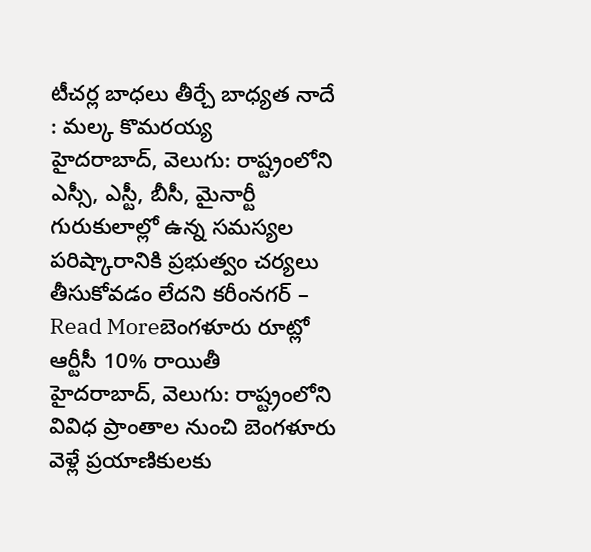టీచర్ల బాధలు తీర్చే బాధ్యత నాదే : మల్క కొమరయ్య
హైదరాబాద్, వెలుగు: రాష్ట్రంలోని ఎస్సీ, ఎస్టీ, బీసీ, మైనార్టీ గురుకులాల్లో ఉన్న సమస్యల పరిష్కారానికి ప్రభుత్వం చర్యలు తీసుకోవడం లేదని కరీంనగర్ –
Read Moreబెంగళూరు రూట్లో ఆర్టీసీ 10% రాయితీ
హైదరాబాద్, వెలుగు: రాష్ట్రంలోని వివిధ ప్రాంతాల నుంచి బెంగళూరు వెళ్లే ప్రయాణికులకు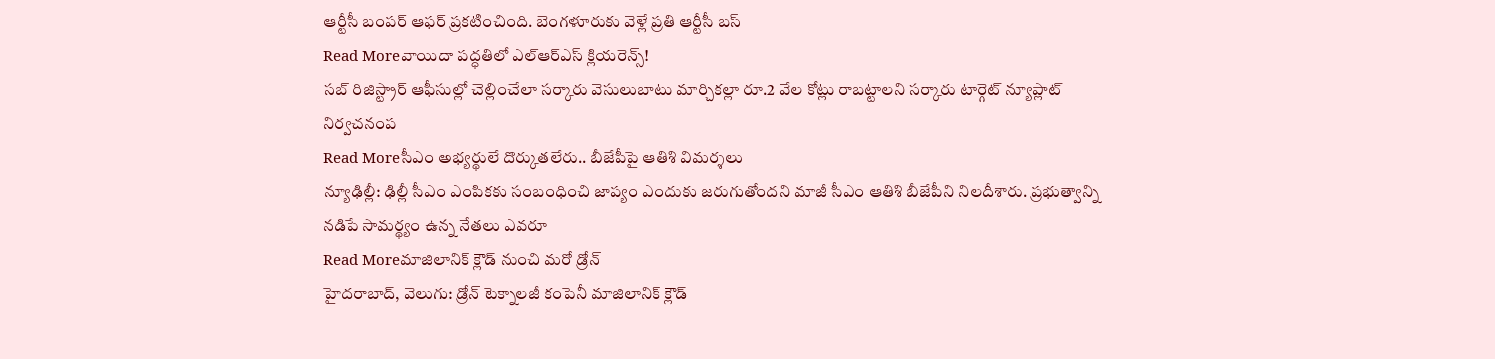ఆర్టీసీ బంపర్ ఆఫర్ ప్రకటించింది. బెంగళూరుకు వెళ్లే ప్రతి ఆర్టీసీ బస్
Read Moreవాయిదా పద్ధతిలో ఎల్ఆర్ఎస్ క్లియరెన్స్!
సబ్ రిజిస్ట్రార్ ఆఫీసుల్లో చెల్లించేలా సర్కారు వెసులుబాటు మార్చికల్లా రూ.2 వేల కోట్లు రాబట్టాలని సర్కారు టార్గెట్ న్యూప్లాట్ నిర్వచనంప
Read Moreసీఎం అభ్యర్థులే దొర్కుతలేరు.. బీజేపీపై ఆతిశి విమర్శలు
న్యూఢిల్లీ: ఢిల్లీ సీఎం ఎంపికకు సంబంధించి జాప్యం ఎందుకు జరుగుతోందని మాజీ సీఎం ఆతిశి బీజేపీని నిలదీశారు. ప్రభుత్వాన్ని నడిపే సామర్థ్యం ఉన్న నేతలు ఎవరూ
Read Moreమాజిలానిక్ క్లౌడ్ నుంచి మరో డ్రోన్
హైదరాబాద్, వెలుగు: డ్రోన్ టెక్నాలజీ కంపెనీ మాజిలానిక్ క్లౌడ్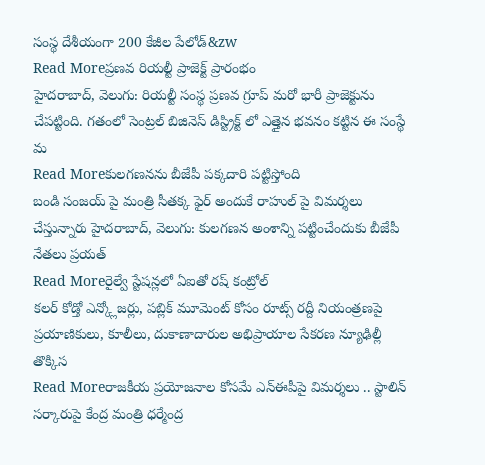సంస్థ దేశీయంగా 200 కేజీల పేలోడ్&zw
Read Moreప్రణవ రియల్టీ ప్రాజెక్ట్ ప్రారంభం
హైదరాబాద్, వెలుగు: రియల్టీ సంస్థ ప్రణవ గ్రూప్ మరో భారీ ప్రాజెక్టును చేపట్టింది. గతంలో సెంట్రల్ బిజినెస్ డిస్ట్రిక్ట్ లో ఎత్తైన భవనం కట్టిన ఈ సంస్థే మ
Read Moreకులగణనను బీజేపీ పక్కదారి పట్టిస్తోంది
బండి సంజయ్ పై మంత్రి సీతక్క ఫైర్ అందుకే రాహుల్ పై విమర్శలు చేస్తున్నారు హైదరాబాద్, వెలుగు: కులగణన అంశాన్ని పట్టించేందుకు బీజేపీ నేతలు ప్రయత్
Read Moreరైల్వే స్టేషన్లలో ఏఐతో రష్ కంట్రోల్
కలర్ కోడ్తో ఎన్క్లోజర్లు, పబ్లిక్ మూమెంట్ కోసం రూట్స్ రద్దీ నియంత్రణపై ప్రయాణికులు, కూలీలు, దుకాణాదారుల అభిప్రాయాల సేకరణ న్యూఢిల్లీ తొక్కిస
Read Moreరాజకీయ ప్రయోజనాల కోసమే ఎన్ఈపీపై విమర్శలు .. స్టాలిన్ సర్కారుపై కేంద్ర మంత్రి ధర్మేంద్ర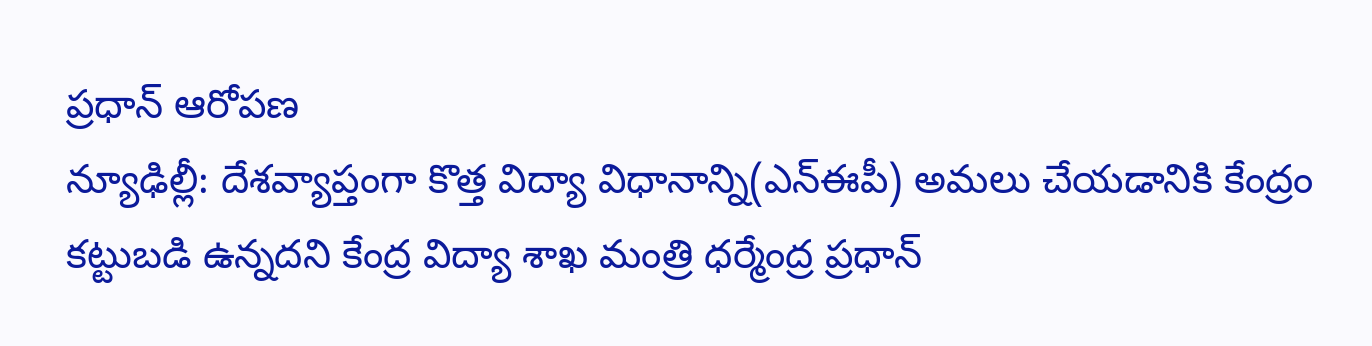ప్రధాన్ ఆరోపణ
న్యూఢిల్లీ: దేశవ్యాప్తంగా కొత్త విద్యా విధానాన్ని(ఎన్ఈపీ) అమలు చేయడానికి కేంద్రం కట్టుబడి ఉన్నదని కేంద్ర విద్యా శాఖ మంత్రి ధర్మేంద్ర ప్రధాన్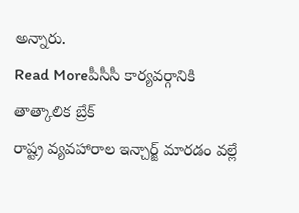అన్నారు.
Read Moreపీసీసీ కార్యవర్గానికి తాత్కాలిక బ్రేక్
రాష్ట్ర వ్యవహారాల ఇన్చార్జ్ మారడం వల్లే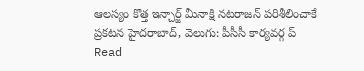ఆలస్యం కొత్త ఇన్చార్జ్ మీనాక్షి నటరాజన్ పరిశీలించాకే ప్రకటన హైదరాబాద్, వెలుగు: పీసీసీ కార్యవర్గ ప్
Read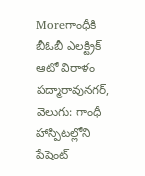Moreగాంధీకి బీఓబీ ఎలక్ట్రిక్ ఆటో విరాళం
పద్మారావునగర్, వెలుగు: గాంధీ హాస్పిటల్లోని పేషెంట్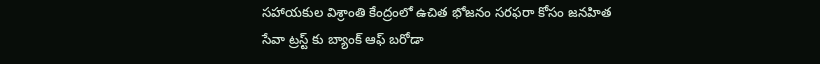సహాయకుల విశ్రాంతి కేంద్రంలో ఉచిత భోజనం సరఫరా కోసం జనహిత సేవా ట్రస్ట్ కు బ్యాంక్ ఆఫ్ బరోడా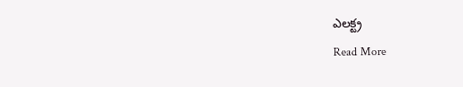ఎలక్ట్ర
Read More